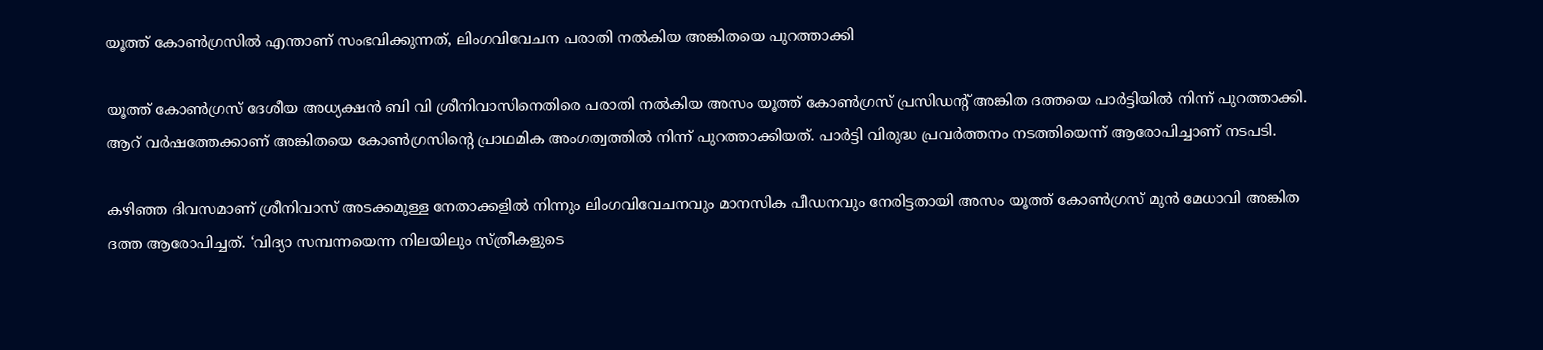യൂത്ത് കോൺഗ്രസിൽ എന്താണ് സംഭവിക്കുന്നത്, ലിംഗവിവേചന പരാതി നൽകിയ അങ്കിതയെ പുറത്താക്കി

യൂത്ത് കോണ്‍ഗ്രസ് ദേശീയ അധ്യക്ഷന്‍ ബി വി ശ്രീനിവാസിനെതിരെ പരാതി നല്‍കിയ അസം യൂത്ത് കോണ്‍ഗ്രസ് പ്രസിഡന്റ് അങ്കിത ദത്തയെ പാര്‍ട്ടിയില്‍ നിന്ന് പുറത്താക്കി. ആറ് വര്‍ഷത്തേക്കാണ് അങ്കിതയെ കോണ്‍ഗ്രസിന്റെ പ്രാഥമിക അംഗത്വത്തില്‍ നിന്ന് പുറത്താക്കിയത്. പാര്‍ട്ടി വിരുദ്ധ പ്രവര്‍ത്തനം നടത്തിയെന്ന് ആരോപിച്ചാണ് നടപടി.

കഴിഞ്ഞ ദിവസമാണ് ശ്രീനിവാസ് അടക്കമുള്ള നേതാക്കളില്‍ നിന്നും ലിംഗവിവേചനവും മാനസിക പീഡനവും നേരിട്ടതായി അസം യൂത്ത് കോണ്‍ഗ്രസ് മുന്‍ മേധാവി അങ്കിത ദത്ത ആരോപിച്ചത്. ‘വിദ്യാ സമ്പന്നയെന്ന നിലയിലും സ്ത്രീകളുടെ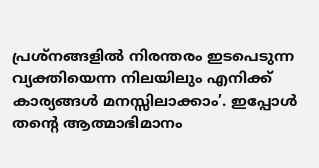പ്രശ്‌നങ്ങളില്‍ നിരന്തരം ഇടപെടുന്ന വ്യക്തിയെന്ന നിലയിലും എനിക്ക് കാര്യങ്ങള്‍ മനസ്സിലാക്കാം’. ഇപ്പോള്‍ തന്റെ ആത്മാഭിമാനം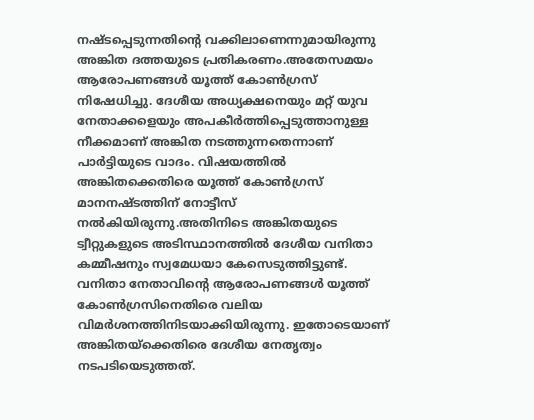നഷ്ടപ്പെടുന്നതിന്റെ വക്കിലാണെന്നുമായിരുന്നു അങ്കിത ദത്തയുടെ പ്രതികരണം.അതേസമയം ആരോപണങ്ങള്‍ യൂത്ത് കോണ്‍ഗ്രസ് നിഷേധിച്ചു. ദേശീയ അധ്യക്ഷനെയും മറ്റ് യുവ നേതാക്കളെയും അപകീര്‍ത്തിപ്പെടുത്താനുള്ള നീക്കമാണ് അങ്കിത നടത്തുന്നതെന്നാണ് പാര്‍ട്ടിയുടെ വാദം. വിഷയത്തില്‍ അങ്കിതക്കെതിരെ യൂത്ത് കോണ്‍ഗ്രസ് മാനനഷ്ടത്തിന് നോട്ടീസ് നല്‍കിയിരുന്നു.അതിനിടെ അങ്കിതയുടെ ട്വീറ്റുകളുടെ അടിസ്ഥാനത്തില്‍ ദേശീയ വനിതാ കമ്മീഷനും സ്വമേധയാ കേസെടുത്തിട്ടുണ്ട്. വനിതാ നേതാവിന്റെ ആരോപണങ്ങള്‍ യൂത്ത് കോണ്‍ഗ്രസിനെതിരെ വലിയ വിമര്‍ശനത്തിനിടയാക്കിയിരുന്നു. ഇതോടെയാണ് അങ്കിതയ്‌ക്കെതിരെ ദേശീയ നേതൃത്വം നടപടിയെടുത്തത്.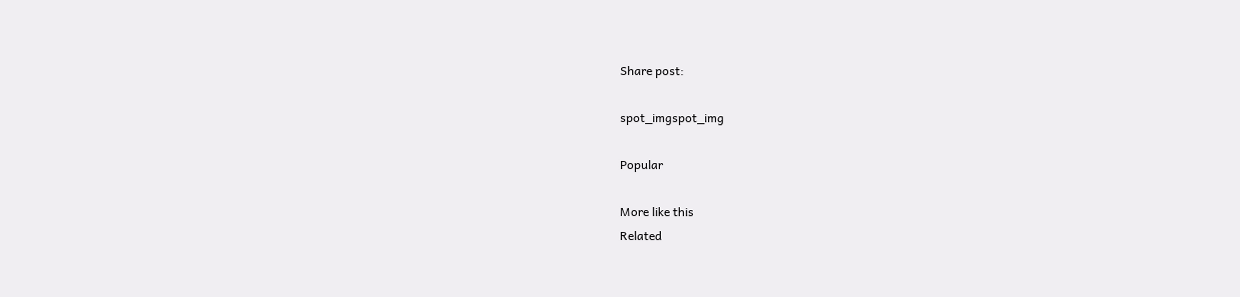Share post:

spot_imgspot_img

Popular

More like this
Related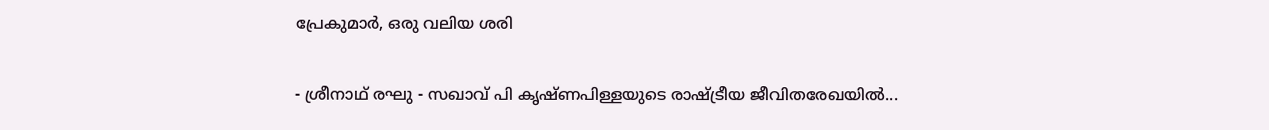പ്രേകുമാർ, ഒരു വലിയ ശരി

- ശ്രീനാഥ് രഘു - സഖാവ് പി കൃഷ്ണപിള്ളയുടെ രാഷ്ട്രീയ ജീവിതരേഖയിൽ...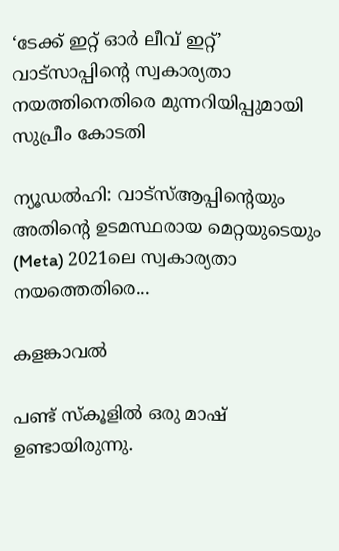‘ടേക്ക് ഇറ്റ് ഓർ ലീവ് ഇറ്റ്’ വാട്സാപ്പിന്റെ സ്വകാര്യതാ നയത്തിനെതിരെ മുന്നറിയിപ്പുമായി സുപ്രീം കോടതി

ന്യൂഡൽഹി: വാട്‌സ്ആപ്പിന്റെയും അതിന്റെ ഉടമസ്ഥരായ മെറ്റയുടെയും (Meta) 2021ലെ സ്വകാര്യതാ നയത്തെതിരെ...

കളങ്കാവൽ

പണ്ട് സ്കൂളിൽ ഒരു മാഷ് ഉണ്ടായിരുന്നു.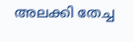അലക്കി തേച്ച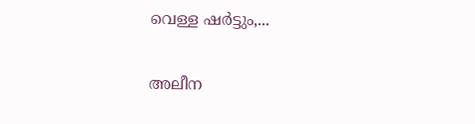വെള്ള ഷർട്ടും,...

അലീന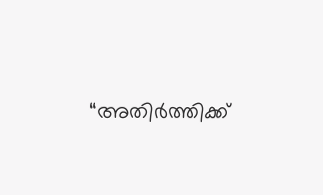“അതിര്‍ത്തിക്ക്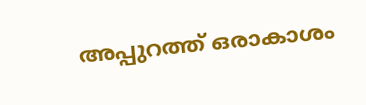അപ്പുറത്ത് ഒരാകാശം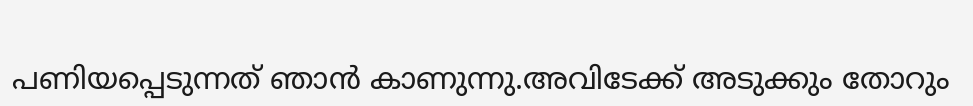പണിയപ്പെടുന്നത് ഞാന്‍ കാണുന്നു.അവിടേക്ക് അടുക്കും തോറും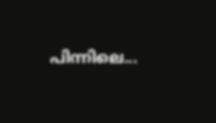പിന്നിലെ...